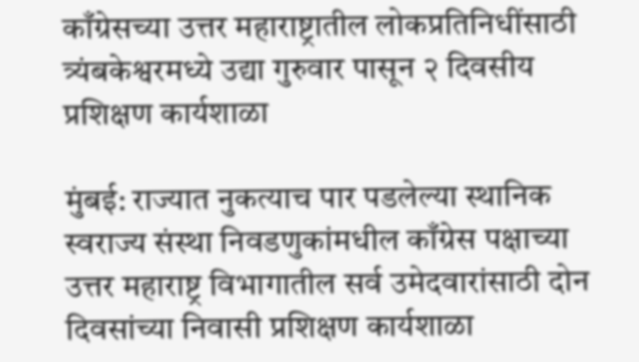काँग्रेसच्या उत्तर महाराष्ट्रातील लोकप्रतिनिधींसाठी त्र्यंबकेश्वरमध्ये उद्या गुरुवार पासून २ दिवसीय प्रशिक्षण कार्यशाळा

मुंबई: राज्यात नुकत्याच पार पडलेल्या स्थानिक स्वराज्य संस्था निवडणुकांमधील काँग्रेस पक्षाच्या उत्तर महाराष्ट्र विभागातील सर्व उमेदवारांसाठी दोन दिवसांच्या निवासी प्रशिक्षण कार्यशाळा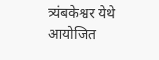त्र्यंबकेश्वर येथे आयोजित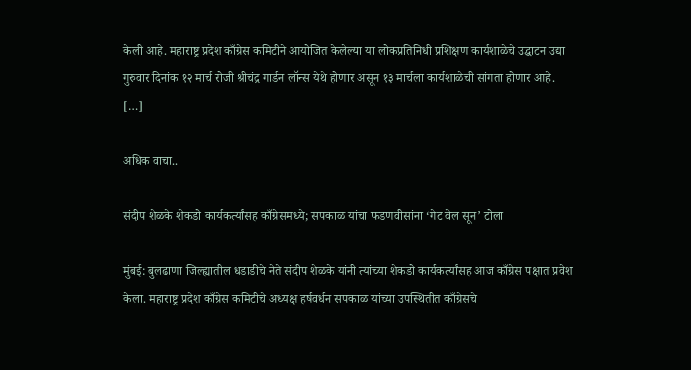केली आहे. महाराष्ट्र प्रदेश काँग्रेस कमिटीने आयोजित केलेल्या या लोकप्रतिनिधी प्रशिक्षण कार्यशाळेचे उद्घाटन उद्या गुरुवार दिनांक १२ मार्च रोजी श्रीचंद्र गार्डन लॉन्स येथे होणार असून १३ मार्चला कार्यशाळेची सांगता होणार आहे. […]

अधिक वाचा..

संदीप शेळके शेकडो कार्यकर्त्यांसह काँग्रेसमध्ये; सपकाळ यांचा फडणवीसांना ‘गेट वेल सून’ टोला

मुंबई: बुलढाणा जिल्ह्यातील धडाडीचे नेते संदीप शेळके यांनी त्यांच्या शेकडो कार्यकर्त्यांसह आज काँग्रेस पक्षात प्रवेश केला. महाराष्ट्र प्रदेश काँग्रेस कमिटीचे अध्यक्ष हर्षवर्धन सपकाळ यांच्या उपस्थितीत काँग्रेसचे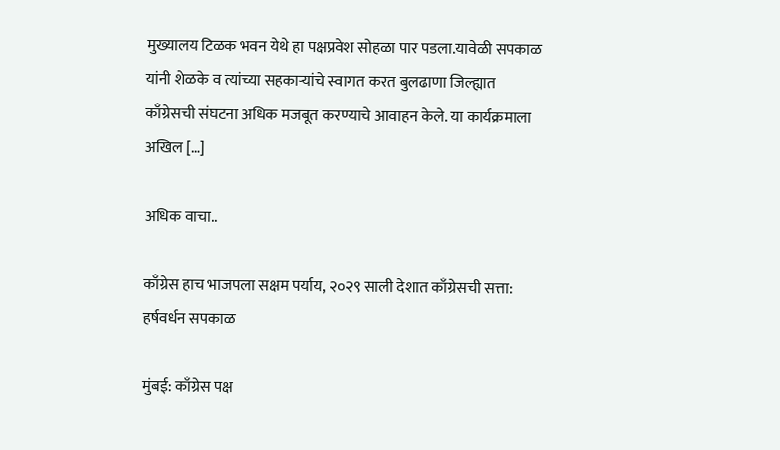मुख्यालय टिळक भवन येथे हा पक्षप्रवेश सोहळा पार पडला.यावेळी सपकाळ यांनी शेळके व त्यांच्या सहकाऱ्यांचे स्वागत करत बुलढाणा जिल्ह्यात काँग्रेसची संघटना अधिक मजबूत करण्याचे आवाहन केले. या कार्यक्रमाला अखिल […]

अधिक वाचा..

काँग्रेस हाच भाजपला सक्षम पर्याय, २०२९ साली देशात काँग्रेसची सत्ता: हर्षवर्धन सपकाळ

मुंबई: काँग्रेस पक्ष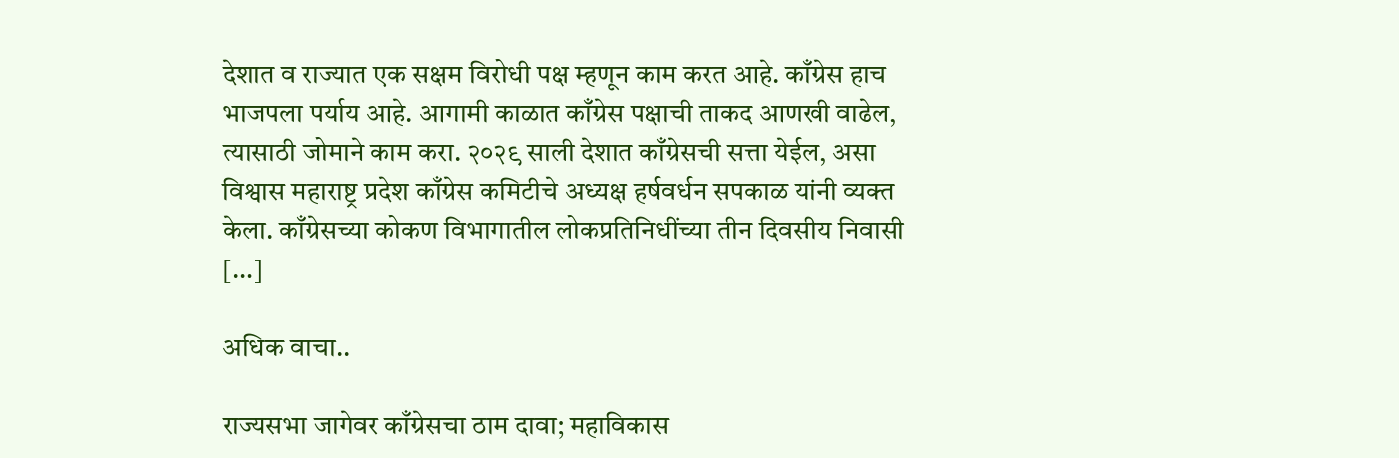देशात व राज्यात एक सक्षम विरोधी पक्ष म्हणून काम करत आहे. काँग्रेस हाच भाजपला पर्याय आहे. आगामी काळात काँग्रेस पक्षाची ताकद आणखी वाढेल, त्यासाठी जोमाने काम करा. २०२९ साली देशात काँग्रेसची सत्ता येईल, असा विश्वास महाराष्ट्र प्रदेश काँग्रेस कमिटीचे अध्यक्ष हर्षवर्धन सपकाळ यांनी व्यक्त केला. काँग्रेसच्या कोकण विभागातील लोकप्रतिनिधींच्या तीन दिवसीय निवासी […]

अधिक वाचा..

राज्यसभा जागेवर काँग्रेसचा ठाम दावा; महाविकास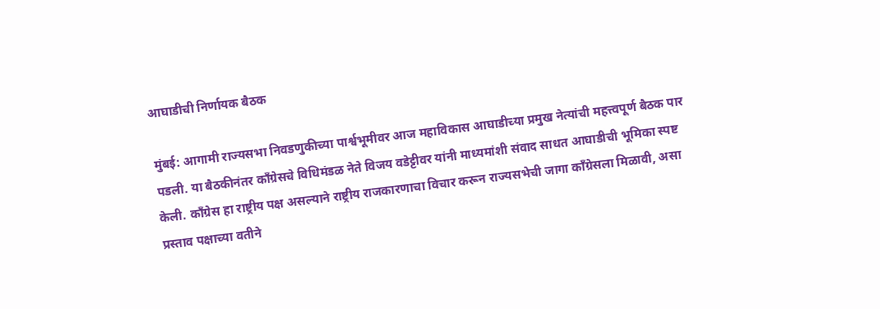आघाडीची निर्णायक बैठक

मुंबई: आगामी राज्यसभा निवडणुकीच्या पार्श्वभूमीवर आज महाविकास आघाडीच्या प्रमुख नेत्यांची महत्त्वपूर्ण बैठक पार पडली. या बैठकीनंतर काँग्रेसचे विधिमंडळ नेते विजय वडेट्टीवर यांनी माध्यमांशी संवाद साधत आघाडीची भूमिका स्पष्ट केली. काँग्रेस हा राष्ट्रीय पक्ष असल्याने राष्ट्रीय राजकारणाचा विचार करून राज्यसभेची जागा काँग्रेसला मिळावी, असा प्रस्ताव पक्षाच्या वतीने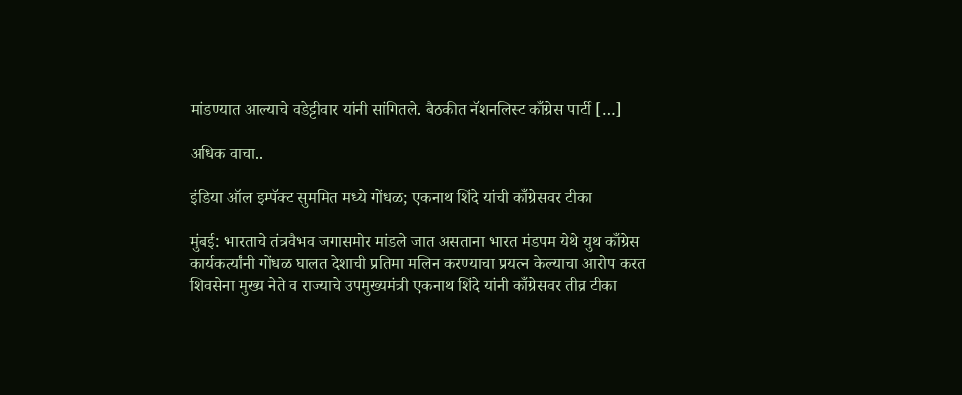मांडण्यात आल्याचे वडेट्टीवार यांनी सांगितले. बैठकीत नॅशनलिस्ट काँग्रेस पार्टी […]

अधिक वाचा..

इंडिया ऑल इम्पॅक्ट सुममित मध्ये गोंधळ; एकनाथ शिंदे यांची काँग्रेसवर टीका

मुंबई: भारताचे तंत्रवैभव जगासमोर मांडले जात असताना भारत मंडपम येथे युथ काँग्रेस कार्यकर्त्यांनी गोंधळ घालत देशाची प्रतिमा मलिन करण्याचा प्रयत्न केल्याचा आरोप करत शिवसेना मुख्य नेते व राज्याचे उपमुख्यमंत्री एकनाथ शिंदे यांनी काँग्रेसवर तीव्र टीका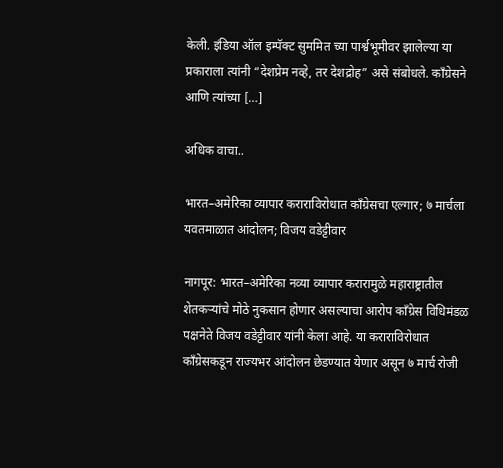केली. इंडिया ऑल इम्पॅक्ट सुममित च्या पार्श्वभूमीवर झालेल्या या प्रकाराला त्यांनी “देशप्रेम नव्हे, तर देशद्रोह” असे संबोधले. काँग्रेसने आणि त्यांच्या […]

अधिक वाचा..

भारत–अमेरिका व्यापार कराराविरोधात काँग्रेसचा एल्गार; ७ मार्चला यवतमाळात आंदोलन; विजय वडेट्टीवार

नागपूर: भारत–अमेरिका नव्या व्यापार करारामुळे महाराष्ट्रातील शेतकऱ्यांचे मोठे नुकसान होणार असल्याचा आरोप काँग्रेस विधिमंडळ पक्षनेते विजय वडेट्टीवार यांनी केला आहे. या कराराविरोधात काँग्रेसकडून राज्यभर आंदोलन छेडण्यात येणार असून ७ मार्च रोजी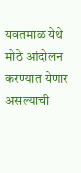यवतमाळ येथे मोठे आंदोलन करण्यात येणार असल्याची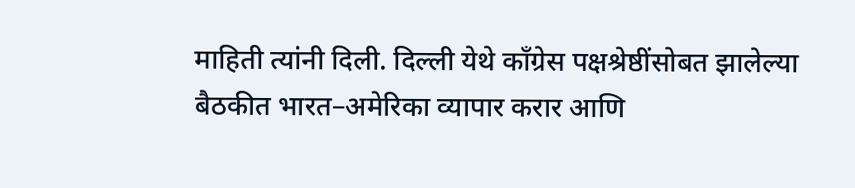माहिती त्यांनी दिली. दिल्ली येथे काँग्रेस पक्षश्रेष्ठींसोबत झालेल्या बैठकीत भारत–अमेरिका व्यापार करार आणि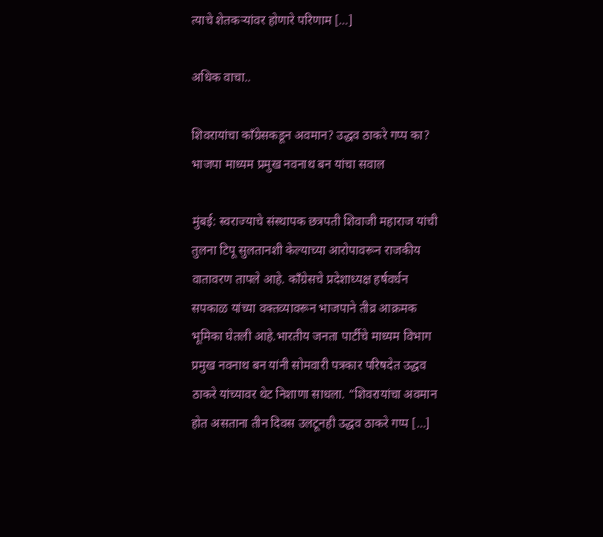त्याचे शेतकऱ्यांवर होणारे परिणाम […]

अधिक वाचा..

शिवरायांचा काँग्रेसकडून अवमान? उद्धव ठाकरे गप्प का? भाजपा माध्यम प्रमुख नवनाथ बन यांचा सवाल

मुंबई: स्वराज्याचे संस्थापक छत्रपती शिवाजी महाराज यांची तुलना टिपू सुलतानशी केल्याच्या आरोपावरून राजकीय वातावरण तापले आहे. काँग्रेसचे प्रदेशाध्यक्ष हर्षवर्धन सपकाळ यांच्या वक्तव्यावरून भाजपाने तीव्र आक्रमक भूमिका घेतली आहे.भारतीय जनता पार्टीचे माध्यम विभाग प्रमुख नवनाथ बन यांनी सोमवारी पत्रकार परिषदेत उद्धव ठाकरे यांच्यावर थेट निशाणा साधला. “शिवरायांचा अवमान होत असताना तीन दिवस उलटूनही उद्धव ठाकरे गप्प […]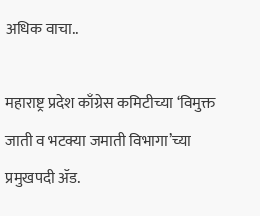अधिक वाचा..

महाराष्ट्र प्रदेश काँग्रेस कमिटीच्या ‘विमुक्त जाती व भटक्या जमाती विभागा’च्या प्रमुखपदी ॲड.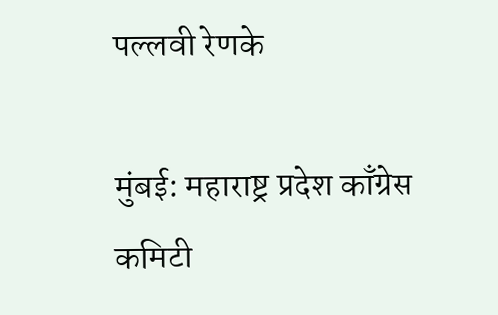पल्लवी रेणके

मुंबई: महाराष्ट्र प्रदेश काँग्रेस कमिटी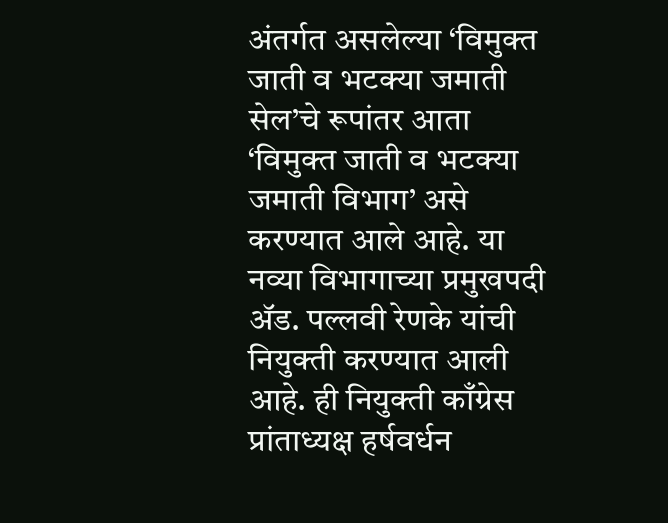अंतर्गत असलेल्या ‘विमुक्त जाती व भटक्या जमाती सेल’चे रूपांतर आता ‘विमुक्त जाती व भटक्या जमाती विभाग’ असे करण्यात आले आहे. या नव्या विभागाच्या प्रमुखपदी ॲड. पल्लवी रेणके यांची नियुक्ती करण्यात आली आहे. ही नियुक्ती काँग्रेस प्रांताध्यक्ष हर्षवर्धन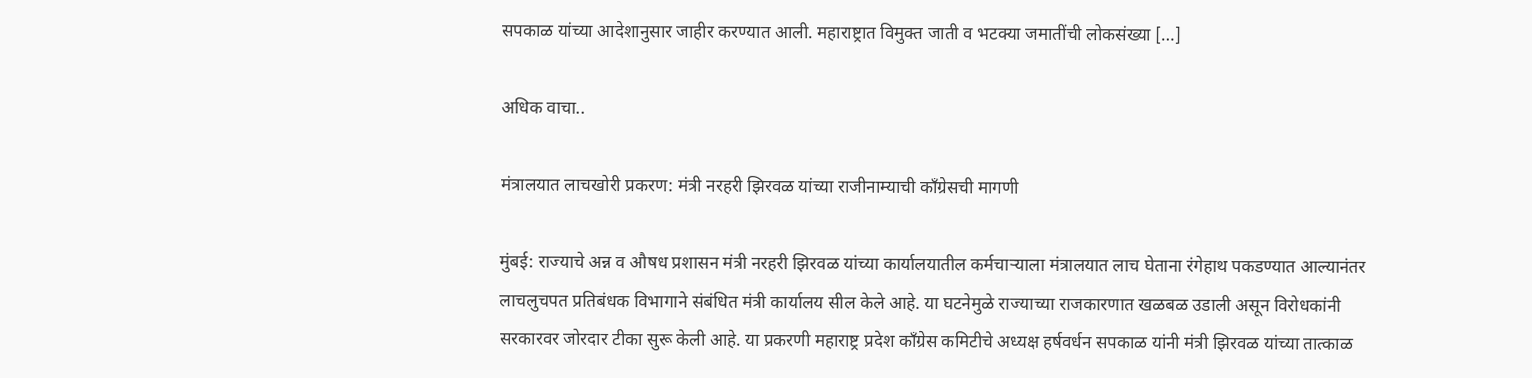सपकाळ यांच्या आदेशानुसार जाहीर करण्यात आली. महाराष्ट्रात विमुक्त जाती व भटक्या जमातींची लोकसंख्या […]

अधिक वाचा..

मंत्रालयात लाचखोरी प्रकरण: मंत्री नरहरी झिरवळ यांच्या राजीनाम्याची काँग्रेसची मागणी

मुंबई: राज्याचे अन्न व औषध प्रशासन मंत्री नरहरी झिरवळ यांच्या कार्यालयातील कर्मचाऱ्याला मंत्रालयात लाच घेताना रंगेहाथ पकडण्यात आल्यानंतर लाचलुचपत प्रतिबंधक विभागाने संबंधित मंत्री कार्यालय सील केले आहे. या घटनेमुळे राज्याच्या राजकारणात खळबळ उडाली असून विरोधकांनी सरकारवर जोरदार टीका सुरू केली आहे. या प्रकरणी महाराष्ट्र प्रदेश काँग्रेस कमिटीचे अध्यक्ष हर्षवर्धन सपकाळ यांनी मंत्री झिरवळ यांच्या तात्काळ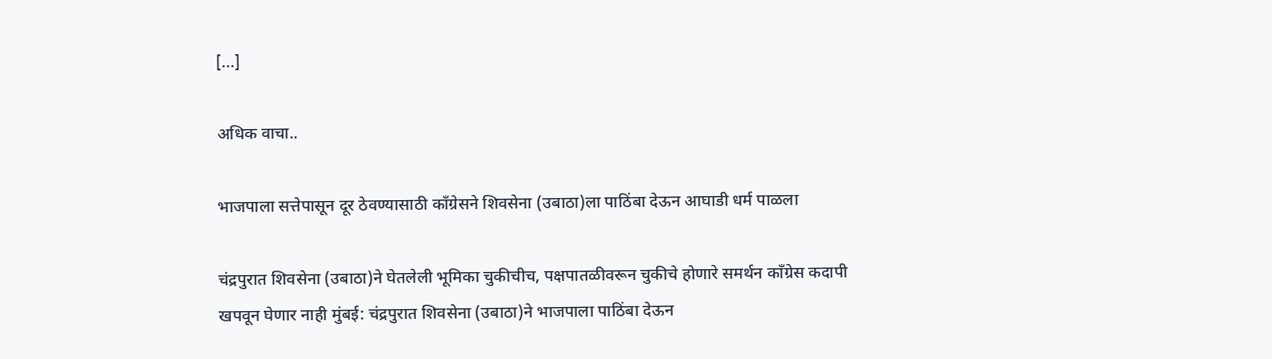[…]

अधिक वाचा..

भाजपाला सत्तेपासून दूर ठेवण्यासाठी काँग्रेसने शिवसेना (उबाठा)ला पाठिंबा देऊन आघाडी धर्म पाळला

चंद्रपुरात शिवसेना (उबाठा)ने घेतलेली भूमिका चुकीचीच, पक्षपातळीवरून चुकीचे होणारे समर्थन काँग्रेस कदापी खपवून घेणार नाही मुंबई: चंद्रपुरात शिवसेना (उबाठा)ने भाजपाला पाठिंबा देऊन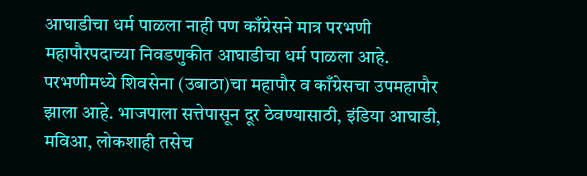आघाडीचा धर्म पाळला नाही पण काँग्रेसने मात्र परभणी महापौरपदाच्या निवडणुकीत आघाडीचा धर्म पाळला आहे. परभणीमध्ये शिवसेना (उबाठा)चा महापौर व काँग्रेसचा उपमहापौर झाला आहे. भाजपाला सत्तेपासून दूर ठेवण्यासाठी, इंडिया आघाडी, मविआ, लोकशाही तसेच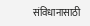संविधानासाठी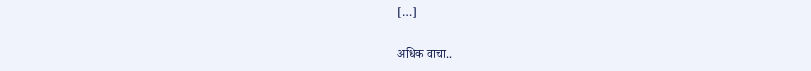[…]

अधिक वाचा..